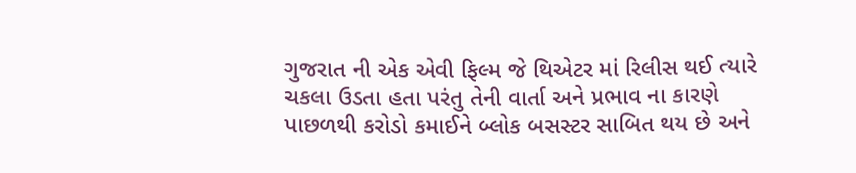ગુજરાત ની એક એવી ફિલ્મ જે થિએટર માં રિલીસ થઈ ત્યારે ચકલા ઉડતા હતા પરંતુ તેની વાર્તા અને પ્રભાવ ના કારણે પાછળથી કરોડો કમાઈને બ્લોક બસસ્ટર સાબિત થય છે અને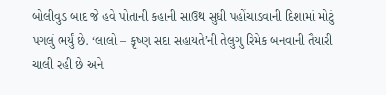બોલીવુડ બાદ જે હવે પોતાની કહાની સાઉથ સુધી પહોંચાડવાની દિશામાં મોટું પગલું ભર્યું છે. ‘લાલો – કૃષ્ણ સદા સહાયતે’ની તેલુગુ રિમેક બનવાની તૈયારી ચાલી રહી છે અને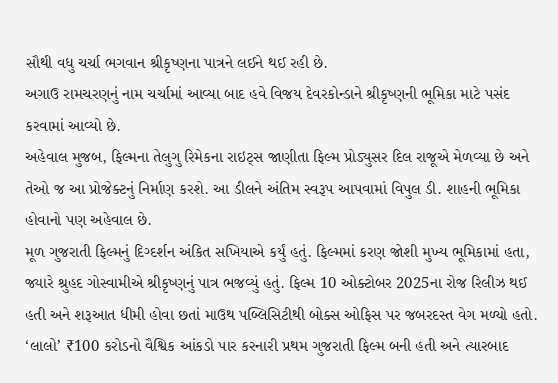સૌથી વધુ ચર્ચા ભગવાન શ્રીકૃષ્ણના પાત્રને લઈને થઈ રહી છે.
અગાઉ રામચરણનું નામ ચર્ચામાં આવ્યા બાદ હવે વિજય દેવરકોન્ડાને શ્રીકૃષ્ણની ભૂમિકા માટે પસંદ કરવામાં આવ્યો છે.
અહેવાલ મુજબ, ફિલ્મના તેલુગુ રિમેકના રાઇટ્સ જાણીતા ફિલ્મ પ્રોડ્યુસર દિલ રાજૂએ મેળવ્યા છે અને તેઓ જ આ પ્રોજેક્ટનું નિર્માણ કરશે. આ ડીલને અંતિમ સ્વરૂપ આપવામાં વિપુલ ડી. શાહની ભૂમિકા હોવાનો પણ અહેવાલ છે.
મૂળ ગુજરાતી ફિલ્મનું દિગ્દર્શન અંકિત સખિયાએ કર્યું હતું. ફિલ્મમાં કરણ જોશી મુખ્ય ભૂમિકામાં હતા, જ્યારે શ્રુહદ ગોસ્વામીએ શ્રીકૃષ્ણનું પાત્ર ભજવ્યું હતું. ફિલ્મ 10 ઓક્ટોબર 2025ના રોજ રિલીઝ થઈ હતી અને શરૂઆત ધીમી હોવા છતાં માઉથ પબ્લિસિટીથી બોક્સ ઓફિસ પર જબરદસ્ત વેગ મળ્યો હતો.
‘લાલો’ ₹100 કરોડનો વૈશ્વિક આંકડો પાર કરનારી પ્રથમ ગુજરાતી ફિલ્મ બની હતી અને ત્યારબાદ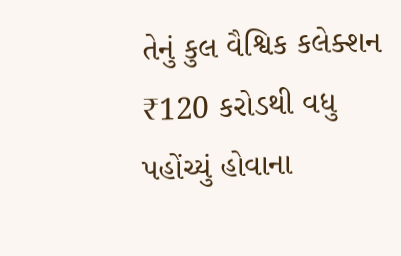તેનું કુલ વૈશ્વિક કલેક્શન ₹120 કરોડથી વધુ પહોંચ્યું હોવાના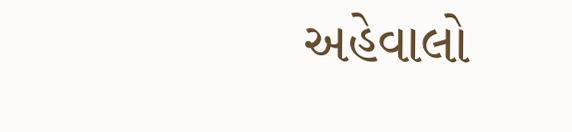અહેવાલો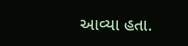આવ્યા હતા.